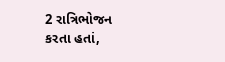2 રાત્રિભોજન કરતા હતાં,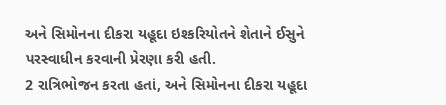અને સિમોનના દીકરા યહૂદા ઇશ્કરિયોતને શેતાને ઈસુને પરસ્વાધીન કરવાની પ્રેરણા કરી હતી.
2 રાત્રિભોજન કરતા હતાં, અને સિમોનના દીકરા યહૂદા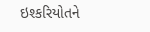ઇશ્કરિયોતને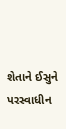શેતાને ઈસુને પરસ્વાધીન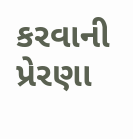કરવાની પ્રેરણા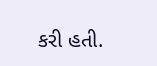કરી હતી.